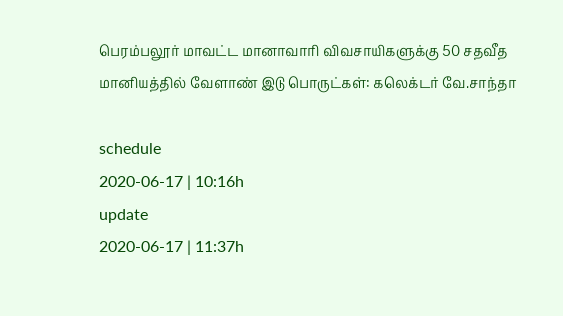பெரம்பலூர் மாவட்ட மானாவாரி விவசாயிகளுக்கு 50 சதவீத மானியத்தில் வேளாண் இடு பொருட்கள்: கலெக்டர் வே.சாந்தா

schedule
2020-06-17 | 10:16h
update
2020-06-17 | 11:37h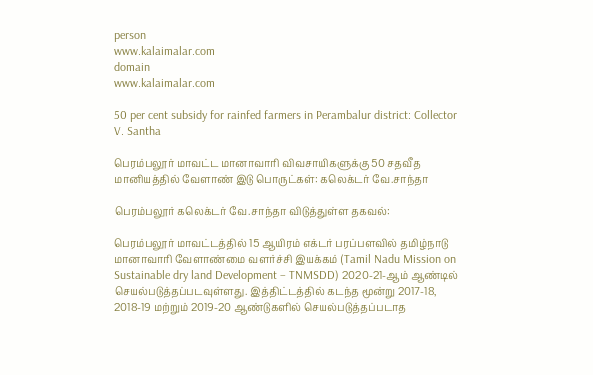person
www.kalaimalar.com
domain
www.kalaimalar.com

50 per cent subsidy for rainfed farmers in Perambalur district: Collector V. Santha

பெரம்பலூர் மாவட்ட மானாவாரி விவசாயிகளுக்கு 50 சதவீத மானியத்தில் வேளாண் இடு பொருட்கள்: கலெக்டர் வே.சாந்தா

பெரம்பலூர் கலெக்டர் வே.சாந்தா விடுத்துள்ள தகவல்:

பெரம்பலூர் மாவட்டத்தில் 15 ஆயிரம் எக்டர் பரப்பளவில் தமிழ்நாடு மானாவாரி வேளாண்மை வளர்ச்சி இயக்கம் (Tamil Nadu Mission on Sustainable dry land Development – TNMSDD) 2020-21-ஆம் ஆண்டில் செயல்படுத்தப்படவுள்ளது. இத்திட்டத்தில் கடந்த மூன்று 2017-18, 2018-19 மற்றும் 2019-20 ஆண்டுகளில் செயல்படுத்தப்படாத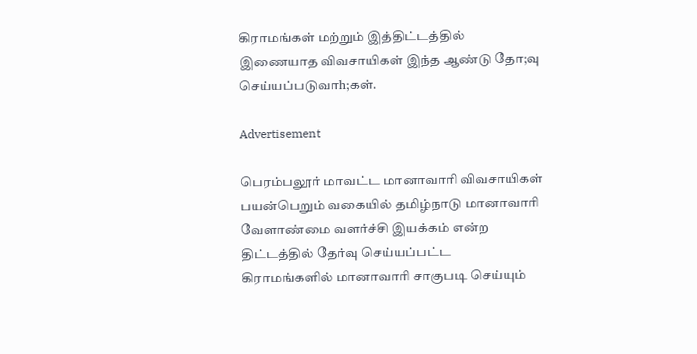கிராமங்கள் மற்றும் இத்திட்டத்தில் இணையாத விவசாயிகள் இந்த ஆண்டு தோ;வு செய்யப்படுவாh;கள்.

Advertisement

பெரம்பலூர் மாவட்ட மானாவாரி விவசாயிகள் பயன்பெறும் வகையில் தமிழ்நாடு மானாவாரி வேளாண்மை வளர்ச்சி இயக்கம் என்ற திட்டத்தில் தேர்வு செய்யப்பட்ட கிராமங்களில் மானாவாரி சாகுபடி செய்யும்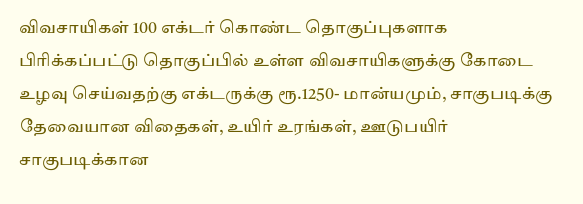விவசாயிகள் 100 எக்டர் கொண்ட தொகுப்புகளாக பிரிக்கப்பட்டு தொகுப்பில் உள்ள விவசாயிகளுக்கு கோடை உழவு செய்வதற்கு எக்டருக்கு ரூ.1250- மான்யமும், சாகுபடிக்கு தேவையான விதைகள், உயிர் உரங்கள், ஊடுபயிர் சாகுபடிக்கான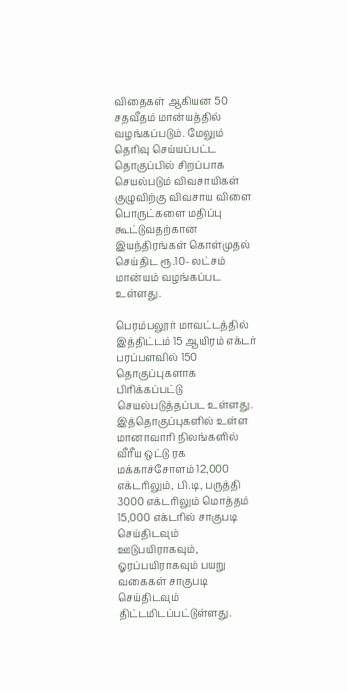விதைகள் ஆகியன 50 சதவீதம் மான்யத்தில் வழங்கப்படும். மேலும் தெரிவு செய்யப்பட்ட தொகுப்பில் சிறப்பாக செயல்படும் விவசாயிகள் குழுவிற்கு விவசாய விளை பொருட்களை மதிப்பு கூட்டுவதற்கான இயந்திரங்கள் கொள்முதல் செய்திட ரூ.10- லட்சம் மான்யம் வழங்கப்பட உள்ளது.

பெரம்பலூர் மாவட்டத்தில் இத்திட்டம் 15 ஆயிரம் எக்டர் பரப்பளவில் 150 தொகுப்புகளாக பிரிக்கப்பட்டு செயல்படுத்தப்பட உள்ளது. இத்தொகுப்புகளில் உள்ள மானாவாரி நிலங்களில் வீரீய ஒட்டு ரக மக்காச்சோளம் 12,000 எக்டரிலும், பி.டி, பருத்தி 3000 எக்டரிலும் மொத்தம் 15,000 எக்டரில் சாகுபடி செய்திடவும் ஊடுபயிராகவும், ஓரப்பயிராகவும் பயறு வகைகள் சாகுபடி செய்திடவும் திட்டமிடப்பட்டுள்ளது.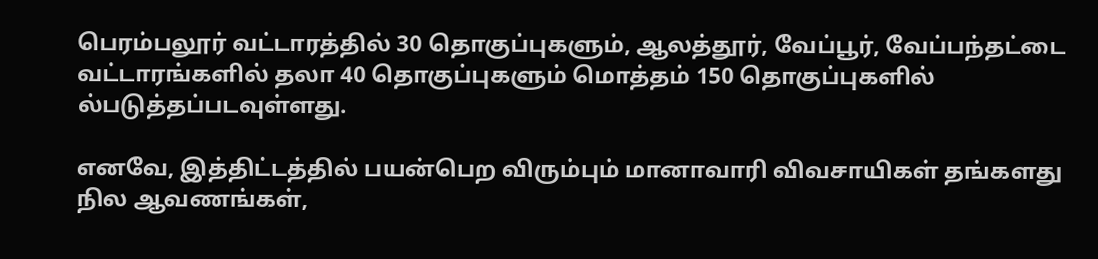பெரம்பலூர் வட்டாரத்தில் 30 தொகுப்புகளும், ஆலத்தூர், வேப்பூர், வேப்பந்தட்டை வட்டாரங்களில் தலா 40 தொகுப்புகளும் மொத்தம் 150 தொகுப்புகளில் ல்படுத்தப்படவுள்ளது.

எனவே, இத்திட்டத்தில் பயன்பெற விரும்பும் மானாவாரி விவசாயிகள் தங்களது நில ஆவணங்கள்,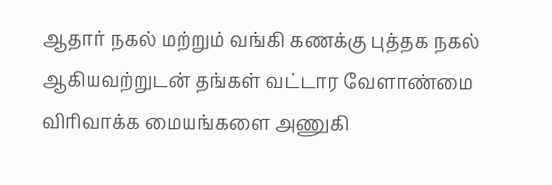ஆதார் நகல் மற்றும் வங்கி கணக்கு புத்தக நகல் ஆகியவற்றுடன் தங்கள் வட்டார வேளாண்மை விரிவாக்க மையங்களை அணுகி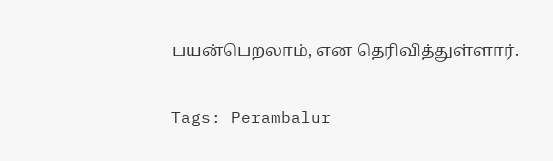பயன்பெறலாம், என தெரிவித்துள்ளார்.

Tags: Perambalur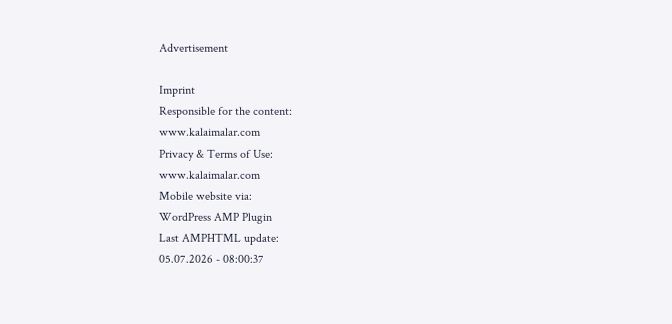Advertisement

Imprint
Responsible for the content:
www.kalaimalar.com
Privacy & Terms of Use:
www.kalaimalar.com
Mobile website via:
WordPress AMP Plugin
Last AMPHTML update:
05.07.2026 - 08:00:37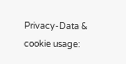Privacy-Data & cookie usage: